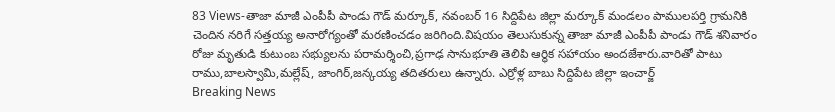83 Views-తాజా మాజీ ఎంపీపీ పాండు గౌడ్ మర్కూక్, నవంబర్ 16 సిద్దిపేట జిల్లా మర్కూక్ మండలం పాములపర్తి గ్రామనికి చెందిన నరిగే సత్తయ్య అనారోగ్యంతో మరణించడం జరిగింది.విషయం తెలుసుకున్న తాజా మాజీ ఎంపీపీ పాండు గౌడ్ శనివారం రోజు మృతుడి కుటుంబ సభ్యులను పరామర్శించి,ప్రగాఢ సానుభూతి తెలిపి ఆర్థిక సహాయం అందజేశారు.వారితో పాటు రాము,బాలస్వామి,మల్లేష్, జాంగిర్,జన్కయ్య తదితరులు ఉన్నారు. ఎర్రోళ్ల బాబు సిద్దిపేట జిల్లా ఇంచార్జ్
Breaking News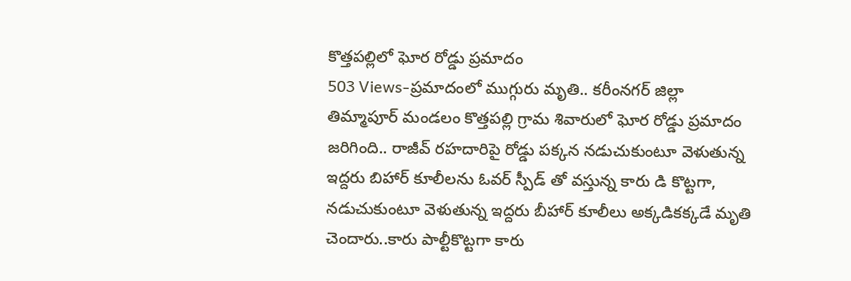కొత్తపల్లిలో ఘోర రోడ్డు ప్రమాదం
503 Views-ప్రమాదంలో ముగ్గురు మృతి.. కరీంనగర్ జిల్లా తిమ్మాపూర్ మండలం కొత్తపల్లి గ్రామ శివారులో ఘోర రోడ్డు ప్రమాదం జరిగింది.. రాజీవ్ రహదారిపై రోడ్డు పక్కన నడుచుకుంటూ వెళుతున్న ఇద్దరు బిహార్ కూలీలను ఓవర్ స్పీడ్ తో వస్తున్న కారు డి కొట్టగా, నడుచుకుంటూ వెళుతున్న ఇద్దరు బీహార్ కూలీలు అక్కడికక్కడే మృతి చెందారు..కారు పాల్టీకొట్టగా కారు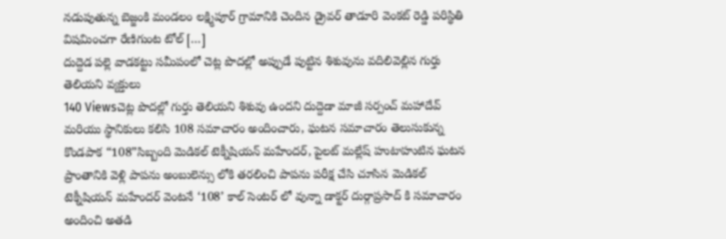నడుపుతున్న బెజ్జంకి మండలం లక్ష్మిపూర్ గ్రామానికి చెందిన డ్రైవర్ తాడూరి వెంకట్ రెడ్డి పరిస్థితి విషమించగా రేణిగుంట టోల్ […]
దుద్దెడ పల్లె వాడకట్టు సమీపంలో చెట్ల పొదల్లో అప్పుడే పుట్టిన శిశువును వదిలివెల్లిన గుర్తు తెలియని వ్యక్తులు
140 Viewsచెట్ల పొదల్లో గుర్తు తెలియని శిశువు ఉందని దుద్దెడా మాజీ సర్పంచ్ మహాదేవ్ మరియు స్థానికులు కలిసి 108 సమాచారం అందించారు, ఘటన సమాచారం తెలుసుకున్న కొండపాక “108”సిబ్బంది మెడికల్ టెక్నీషియన్ మహేందర్, పైలట్ మల్లేష్ హుటాహుటిన ఘటన ప్రాంతానికి వెళ్లి పాపను అంబులెన్సు లోకి తరలించి పాపను పరీక్ష చేసి చూసిన మెడికల్ టెక్నీషియన్ మహేందర్ వెంటనే ‘108’ కాల్ సెంటర్ లో వున్నా డాక్టర్ దుర్గాప్రసాద్ కి సమాచారం అందించి అతడి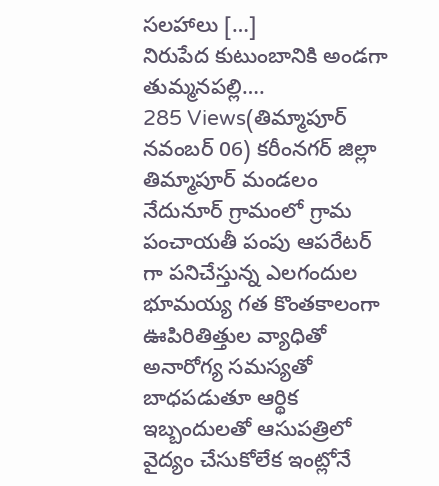సలహాలు […]
నిరుపేద కుటుంబానికి అండగా తుమ్మనపల్లి….
285 Views(తిమ్మాపూర్ నవంబర్ 06) కరీంనగర్ జిల్లా తిమ్మాపూర్ మండలం నేదునూర్ గ్రామంలో గ్రామ పంచాయతీ పంపు ఆపరేటర్ గా పనిచేస్తున్న ఎలగందుల భూమయ్య గత కొంతకాలంగా ఊపిరితిత్తుల వ్యాధితో అనారోగ్య సమస్యతో బాధపడుతూ ఆర్థిక ఇబ్బందులతో ఆసుపత్రిలో వైద్యం చేసుకోలేక ఇంట్లోనే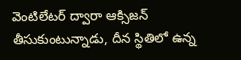వెంటిలేటర్ ద్వారా ఆక్సిజన్ తీసుకుంటున్నాడు, దీన స్థితిలో ఉన్న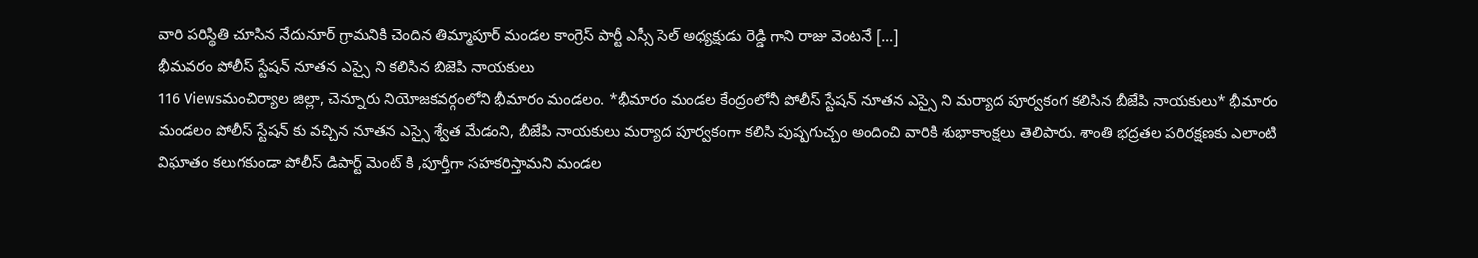వారి పరిస్థితి చూసిన నేదునూర్ గ్రామనికి చెందిన తిమ్మాపూర్ మండల కాంగ్రెస్ పార్టీ ఎస్సీ సెల్ అధ్యక్షుడు రెడ్డి గాని రాజు వెంటనే […]
భీమవరం పోలీస్ స్టేషన్ నూతన ఎస్సై ని కలిసిన బిజెపి నాయకులు
116 Viewsమంచిర్యాల జిల్లా, చెన్నూరు నియోజకవర్గంలోని భీమారం మండలం. *భీమారం మండల కేంద్రంలోనీ పోలీస్ స్టేషన్ నూతన ఎస్సై ని మర్యాద పూర్వకంగ కలిసిన బీజేపి నాయకులు* భీమారం మండలం పోలీస్ స్టేషన్ కు వచ్చిన నూతన ఎస్సై శ్వేత మేడంని, బీజేపి నాయకులు మర్యాద పూర్వకంగా కలిసి పుష్పగుచ్చం అందించి వారికి శుభాకాంక్షలు తెలిపారు. శాంతి భద్రతల పరిరక్షణకు ఎలాంటి విఘాతం కలుగకుండా పోలీస్ డిపార్ట్ మెంట్ కి ,పూర్తీగా సహకరిస్తామని మండల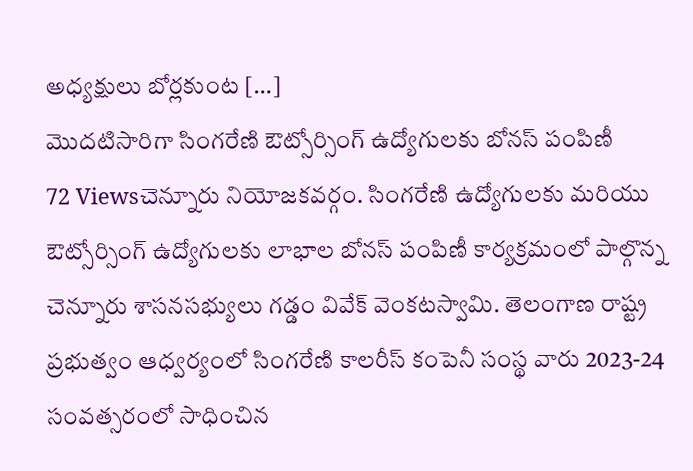అధ్యక్షులు బోర్లకుంట […]
మొదటిసారిగా సింగరేణి ఔట్సోర్సింగ్ ఉద్యోగులకు బోనస్ పంపిణీ
72 Viewsచెన్నూరు నియోజకవర్గం. సింగరేణి ఉద్యోగులకు మరియు ఔట్సోర్సింగ్ ఉద్యోగులకు లాభాల బోనస్ పంపిణీ కార్యక్రమంలో పాల్గొన్న చెన్నూరు శాసనసభ్యులు గడ్డం వివేక్ వెంకటస్వామి. తెలంగాణ రాష్ట్ర ప్రభుత్వం ఆధ్వర్యంలో సింగరేణి కాలరీస్ కంపెనీ సంస్థ వారు 2023-24 సంవత్సరంలో సాధించిన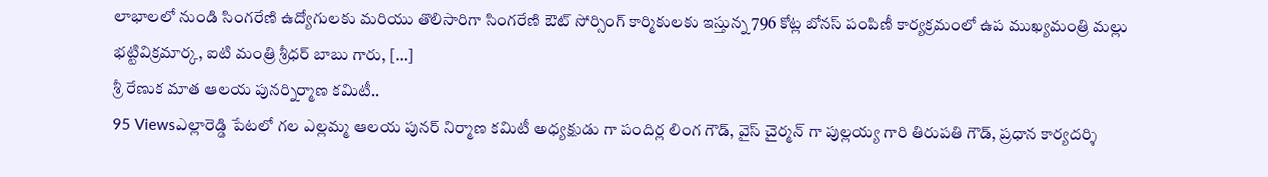లాభాలలో నుండి సింగరేణి ఉద్యోగులకు మరియు తొలిసారిగా సింగరేణి ఔట్ సోర్సింగ్ కార్మికులకు ఇస్తున్న 796 కోట్ల బోనస్ పంపిణీ కార్యక్రమంలో ఉప ముఖ్యమంత్రి మల్లు భట్టివిక్రమార్క, ఐటి మంత్రి శ్రీధర్ బాబు గారు, […]
శ్రీ రేణుక మాత ఆలయ పునర్నిర్మాణ కమిటీ..
95 Viewsఎల్లారెడ్డి పేటలో గల ఎల్లమ్మ ఆలయ పునర్ నిర్మాణ కమిటీ అధ్యక్షుడు గా పందిర్ల లింగ గౌడ్, వైస్ చైర్మన్ గా పుల్లయ్య గారి తిరుపతి గౌడ్, ప్రధాన కార్యదర్శి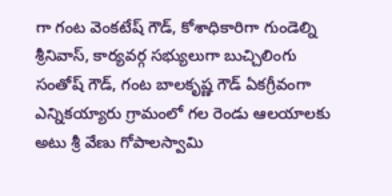గా గంట వెంకటేష్ గౌడ్, కోశాధికారిగా గుండెల్ని శ్రీనివాస్, కార్యవర్గ సభ్యులుగా బుచ్చిలింగు సంతోష్ గౌడ్, గంట బాలకృష్ణ గౌడ్ ఏకగ్రీవంగా ఎన్నికయ్యారు గ్రామంలో గల రెండు ఆలయాలకు అటు శ్రీ వేణు గోపాలస్వామి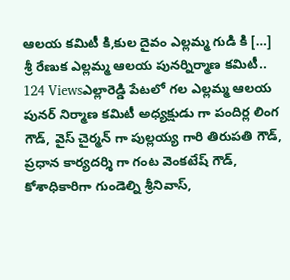ఆలయ కమిటీ కి,కుల దైవం ఎల్లమ్మ గుడి కి […]
శ్రీ రేణుక ఎల్లమ్మ ఆలయ పునర్నిర్మాణ కమిటీ..
124 Viewsఎల్లారెడ్డి పేటలో గల ఎల్లమ్మ ఆలయ పునర్ నిర్మాణ కమిటీ అధ్యక్షుడు గా పందిర్ల లింగ గౌడ్, వైస్ చైర్మన్ గా పుల్లయ్య గారి తిరుపతి గౌడ్, ప్రధాన కార్యదర్శి గా గంట వెంకటేష్ గౌడ్, కోశాధికారిగా గుండెల్ని శ్రీనివాస్,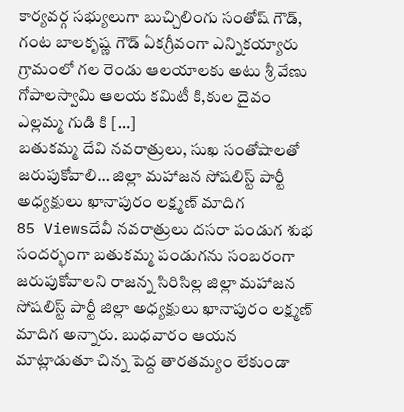కార్యవర్గ సభ్యులుగా బుచ్చిలింగు సంతోష్ గౌడ్, గంట బాలకృష్ణ గౌడ్ ఏకగ్రీవంగా ఎన్నికయ్యారు గ్రామంలో గల రెండు ఆలయాలకు అటు శ్రీ వేణు గోపాలస్వామి ఆలయ కమిటీ కి,కుల దైవం ఎల్లమ్మ గుడి కి […]
బతుకమ్మ దేవి నవరాత్రులు, సుఖ సంతోషాలతో జరుపుకోవాలి… జిల్లా మహాజన సోషలిస్ట్ పార్టీ అధ్యక్షులు ఖానాపురం లక్ష్మణ్ మాదిగ
85 Viewsదేవీ నవరాత్రులు దసరా పండుగ శుభ సందర్భంగా బతుకమ్మ పండుగను సంబరంగా జరుపుకోవాలని రాజన్న సిరిసిల్ల జిల్లా మహాజన సోషలిస్ట్ పార్టీ జిల్లా అధ్యక్షులు ఖానాపురం లక్ష్మణ్ మాదిగ అన్నారు. బుధవారం ఆయన మాట్లాడుతూ చిన్న పెద్ద తారతమ్యం లేకుండా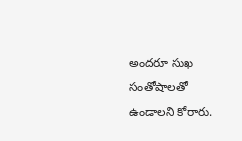అందరూ సుఖ సంతోషాలతో ఉండాలని కోరారు.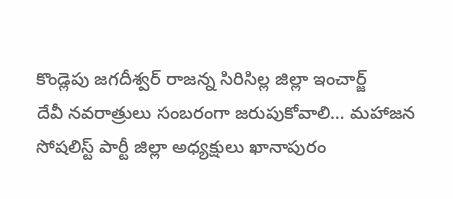కొండ్లెపు జగదీశ్వర్ రాజన్న సిరిసిల్ల జిల్లా ఇంచార్జ్
దేవీ నవరాత్రులు సంబరంగా జరుపుకోవాలి… మహాజన సోషలిస్ట్ పార్టీ జిల్లా అధ్యక్షులు ఖానాపురం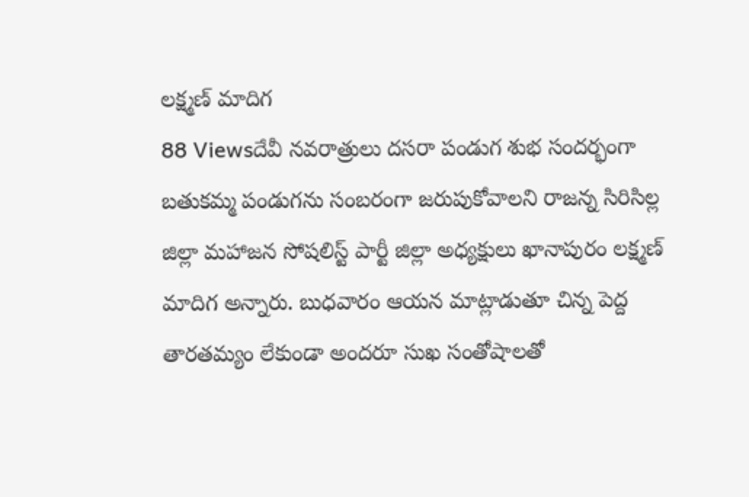లక్ష్మణ్ మాదిగ
88 Viewsదేవీ నవరాత్రులు దసరా పండుగ శుభ సందర్భంగా బతుకమ్మ పండుగను సంబరంగా జరుపుకోవాలని రాజన్న సిరిసిల్ల జిల్లా మహాజన సోషలిస్ట్ పార్టీ జిల్లా అధ్యక్షులు ఖానాపురం లక్ష్మణ్ మాదిగ అన్నారు. బుధవారం ఆయన మాట్లాడుతూ చిన్న పెద్ద తారతమ్యం లేకుండా అందరూ సుఖ సంతోషాలతో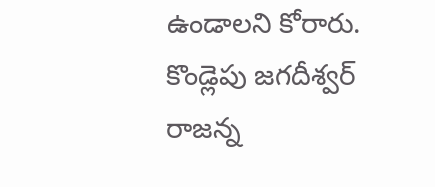ఉండాలని కోరారు. కొండ్లెపు జగదీశ్వర్ రాజన్న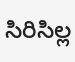సిరిసిల్ల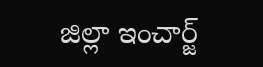జిల్లా ఇంచార్జ్